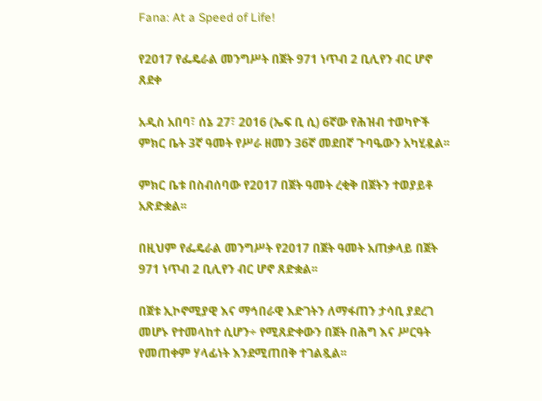Fana: At a Speed of Life!

የ2017 የፌዴራል መንግሥት በጀት 971 ነጥብ 2 ቢሊየን ብር ሆኖ ጸደቀ

አዲስ አበባ፣ ሰኔ 27፣ 2016 (ኤፍ ቢ ሲ) 6ኛው የሕዝብ ተወካዮች ምክር ቤት 3ኛ ዓመት የሥራ ዘመን 36ኛ መደበኛ ጉባዔውን አካሂዷል፡፡

ምክር ቤቱ በስብሰባው የ2017 በጀት ዓመት ረቂቅ በጀትን ተወያይቶ አጽድቋል፡፡

በዚህም የፌዴራል መንግሥት የ2017 በጀት ዓመት አጠቃላይ በጀት 971 ነጥብ 2 ቢሊየን ብር ሆኖ ጸድቋል፡፡

በጀቱ ኢኮኖሚያዊ እና ማኅበራዊ እድገትን ለማፋጠን ታሳቢ ያደረገ መሆኑ የተመላከተ ሲሆን÷ የሚጸድቀውን በጀት በሕግ እና ሥርዓት የመጠቀም ሃላፊነት እንደሚጠበቅ ተገልጿል፡፡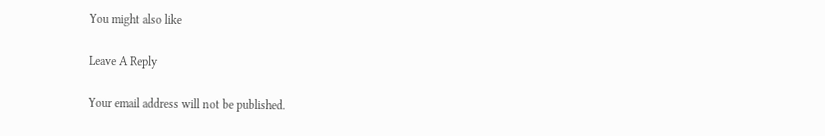You might also like

Leave A Reply

Your email address will not be published.